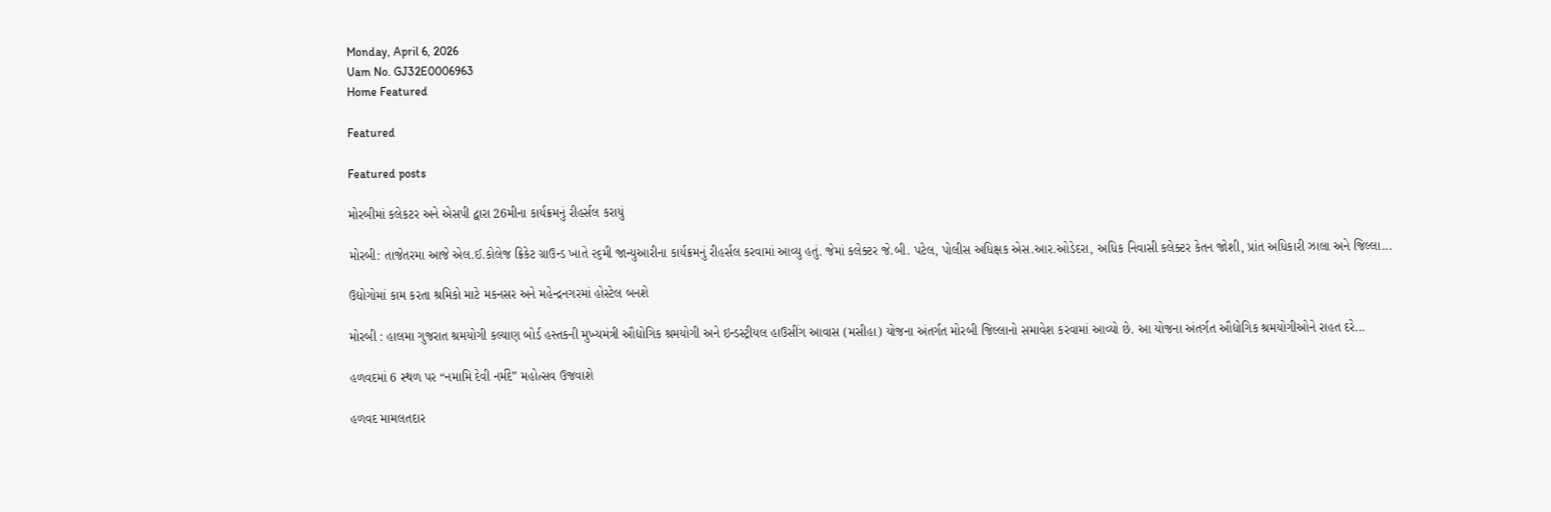Monday, April 6, 2026
Uam No. GJ32E0006963
Home Featured

Featured

Featured posts

મોરબીમાં કલેકટર અને એસપી દ્વારા 26મીના કાર્યક્રમનું રીહર્સલ કરાયું

મોરબી: તાજેતરમા આજે એલ.ઈ.કોલેજ ક્રિકેટ ગ્રાઉન્ડ ખાતે ૨૬મી જાન્યુઆરીના કાર્યક્રમનું રીહર્સલ કરવામાં આવ્યુ હતું. જેમાં કલેક્ટર જે.બી. પટેલ, પોલીસ અધિક્ષક એસ.આર.ઓડેદરા, અધિક નિવાસી કલેક્ટર કેતન જોશી, પ્રાંત અધિકારી ઝાલા અને જિલ્લા...

ઉદ્યોગોમાં કામ કરતા શ્રમિકો માટે મકનસર અને મહેન્દ્રનગરમાં હોસ્ટેલ બનશે

મોરબી : હાલમા ગુજરાત શ્રમયોગી કલ્યાણ બોર્ડ હસ્તકની મુખ્યમંત્રી ઔદ્યોગિક શ્રમયોગી અને ઇન્ડસ્ટ્રીયલ હાઉસીંગ આવાસ (મસીહા) યોજના અંતર્ગત મોરબી જિલ્લાનો સમાવેશ કરવામાં આવ્યો છે. આ યોજના અંતર્ગત ઔદ્યોગિક શ્રમયોગીઓને રાહત દરે...

હળવદમાં 6 સ્થળ પર “નમામિ દેવી નર્મદે” મહોત્સવ ઉજવાશે

હળવદ મામલતદાર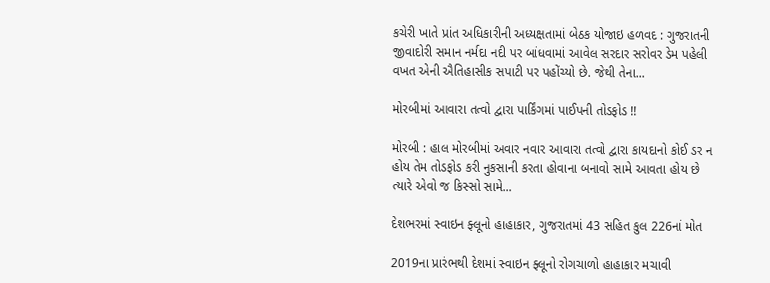કચેરી ખાતે પ્રાંત અધિકારીની અધ્યક્ષતામાં બેઠક યોજાઇ હળવદ : ગુજરાતની જીવાદોરી સમાન નર્મદા નદી પર બાંધવામાં આવેલ સરદાર સરોવર ડેમ પહેલી વખત એની ઐતિહાસીક સપાટી પર પહોંચ્યો છે. જેથી તેના...

મોરબીમાં આવારા તત્વો દ્વારા પાર્કિંગમાં પાઈપની તોડફોડ !!

મોરબી : હાલ મોરબીમાં અવાર નવાર આવારા તત્વો દ્વારા કાયદાનો કોઈ ડર ન હોય તેમ તોડફોડ કરી નુકસાની કરતા હોવાના બનાવો સામે આવતા હોય છે ત્યારે એવો જ કિસ્સો સામે...

દેશભરમાં સ્વાઇન ફ્લૂનો હાહાકાર, ગુજરાતમાં 43 સહિત કુલ 226નાં મોત

2019ના પ્રારંભથી દેશમાં સ્વાઇન ફ્લૂનો રોગચાળો હાહાકાર મચાવી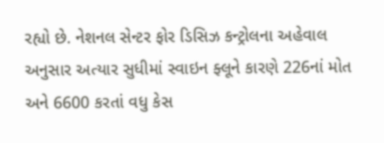રહ્યો છે. નેશનલ સેન્ટર ફોર ડિસિઝ કન્ટ્રોલના અહેવાલ અનુસાર અત્યાર સુધીમાં સ્વાઇન ફ્લૂને કારણે 226નાં મોત અને 6600 કરતાં વધુ કેસ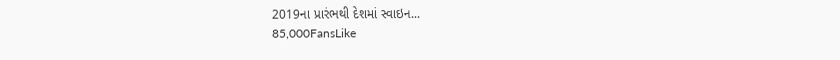2019ના પ્રારંભથી દેશમાં સ્વાઇન...
85,000FansLike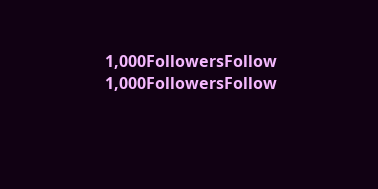1,000FollowersFollow
1,000FollowersFollow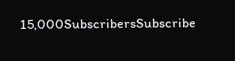15,000SubscribersSubscribe